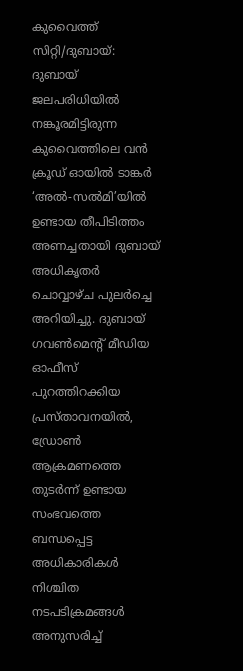കുവൈത്ത് സിറ്റി/ദുബായ്: ദുബായ് ജലപരിധിയിൽ നങ്കൂരമിട്ടിരുന്ന കുവൈത്തിലെ വൻ ക്രൂഡ് ഓയിൽ ടാങ്കർ ‘അൽ-സൽമി’യിൽ ഉണ്ടായ തീപിടിത്തം അണച്ചതായി ദുബായ് അധികൃതർ ചൊവ്വാഴ്ച പുലർച്ചെ അറിയിച്ചു. ദുബായ് ഗവൺമെന്റ് മീഡിയ ഓഫീസ് പുറത്തിറക്കിയ പ്രസ്താവനയിൽ, ഡ്രോൺ ആക്രമണത്തെ തുടർന്ന് ഉണ്ടായ സംഭവത്തെ ബന്ധപ്പെട്ട അധികാരികൾ നിശ്ചിത നടപടിക്രമങ്ങൾ അനുസരിച്ച്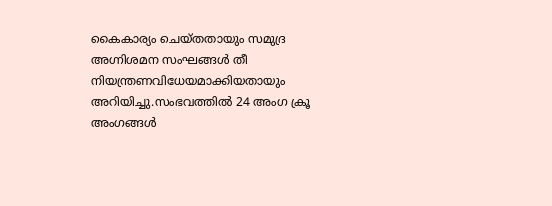കൈകാര്യം ചെയ്തതായും സമുദ്ര അഗ്നിശമന സംഘങ്ങൾ തീ നിയന്ത്രണവിധേയമാക്കിയതായും അറിയിച്ചു.സംഭവത്തിൽ 24 അംഗ ക്രൂ അംഗങ്ങൾ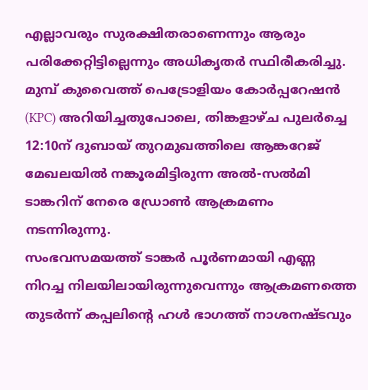എല്ലാവരും സുരക്ഷിതരാണെന്നും ആരും പരിക്കേറ്റിട്ടില്ലെന്നും അധികൃതർ സ്ഥിരീകരിച്ചു. മുമ്പ് കുവൈത്ത് പെട്രോളിയം കോർപ്പറേഷൻ (KPC) അറിയിച്ചതുപോലെ, തിങ്കളാഴ്ച പുലർച്ചെ 12:10ന് ദുബായ് തുറമുഖത്തിലെ ആങ്കറേജ് മേഖലയിൽ നങ്കൂരമിട്ടിരുന്ന അൽ-സൽമി ടാങ്കറിന് നേരെ ഡ്രോൺ ആക്രമണം നടന്നിരുന്നു.
സംഭവസമയത്ത് ടാങ്കർ പൂർണമായി എണ്ണ നിറച്ച നിലയിലായിരുന്നുവെന്നും ആക്രമണത്തെ തുടർന്ന് കപ്പലിന്റെ ഹൾ ഭാഗത്ത് നാശനഷ്ടവും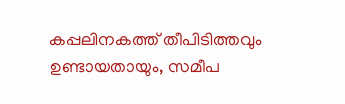കപ്പലിനകത്ത് തീപിടിത്തവും ഉണ്ടായതായും, സമീപ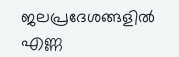ജലപ്രദേശങ്ങളിൽ എണ്ണ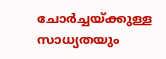ചോർച്ചയ്ക്കുള്ള സാധ്യതയും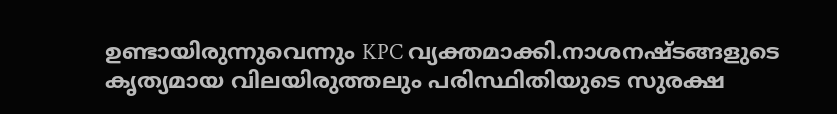ഉണ്ടായിരുന്നുവെന്നും KPC വ്യക്തമാക്കി.നാശനഷ്ടങ്ങളുടെ കൃത്യമായ വിലയിരുത്തലും പരിസ്ഥിതിയുടെ സുരക്ഷ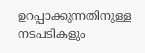ഉറപ്പാക്കുന്നതിനുള്ള നടപടികളും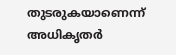തുടരുകയാണെന്ന് അധികൃതർ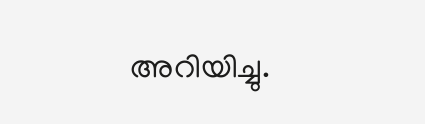അറിയിച്ചു.